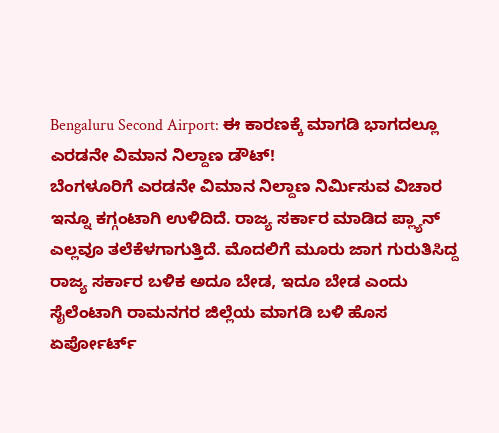Bengaluru Second Airport: ಈ ಕಾರಣಕ್ಕೆ ಮಾಗಡಿ ಭಾಗದಲ್ಲೂ ಎರಡನೇ ವಿಮಾನ ನಿಲ್ದಾಣ ಡೌಟ್!
ಬೆಂಗಳೂರಿಗೆ ಎರಡನೇ ವಿಮಾನ ನಿಲ್ದಾಣ ನಿರ್ಮಿಸುವ ವಿಚಾರ ಇನ್ನೂ ಕಗ್ಗಂಟಾಗಿ ಉಳಿದಿದೆ. ರಾಜ್ಯ ಸರ್ಕಾರ ಮಾಡಿದ ಪ್ಲ್ಯಾನ್ ಎಲ್ಲವೂ ತಲೆಕೆಳಗಾಗುತ್ತಿದೆ. ಮೊದಲಿಗೆ ಮೂರು ಜಾಗ ಗುರುತಿಸಿದ್ದ ರಾಜ್ಯ ಸರ್ಕಾರ ಬಳಿಕ ಅದೂ ಬೇಡ, ಇದೂ ಬೇಡ ಎಂದು ಸೈಲೆಂಟಾಗಿ ರಾಮನಗರ ಜಿಲ್ಲೆಯ ಮಾಗಡಿ ಬಳಿ ಹೊಸ ಏರ್ಪೋರ್ಟ್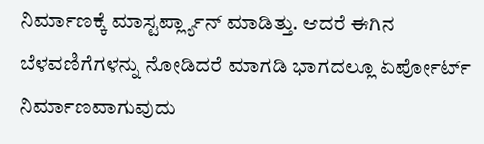ನಿರ್ಮಾಣಕ್ಕೆ ಮಾಸ್ಟರ್ಪ್ಲ್ಯಾನ್ ಮಾಡಿತ್ತು. ಆದರೆ ಈಗಿನ ಬೆಳವಣಿಗೆಗಳನ್ನು ನೋಡಿದರೆ ಮಾಗಡಿ ಭಾಗದಲ್ಲೂ ಏರ್ಪೋರ್ಟ್ ನಿರ್ಮಾಣವಾಗುವುದು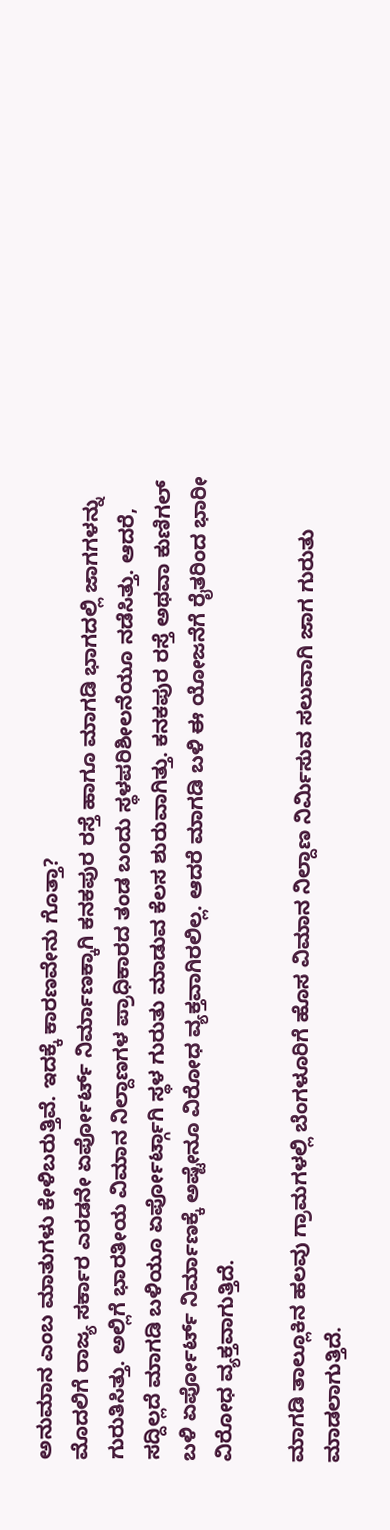ಅನುಮಾನ ಎಂಬ ಮಾತುಗಳು ಕೇಳಿಬರುತ್ತಿವೆ. ಇದಕ್ಕೆ ಕಾರಣವೇನು ಗೊತ್ತಾ?
ಮೊದಲಿಗೆ ರಾಜ್ಯ ಸರ್ಕಾರ ಎರಡನೇ ಏರ್ಪೋರ್ಟ್ ನಿರ್ಮಾಣಕ್ಕಾಗಿ ಕನಕಪುರ ರಸ್ತೆ ಹಾಗೂ ಮಾಗಡಿ ಭಾಗದಲ್ಲಿ ಜಾಗಗಳನ್ನು ಗುರುತಿಸಿತ್ತು. ಅಲ್ಲಿಗೆ ಭಾರತೀಯ ವಿಮಾನ ನಿಲ್ದಾಣಗಳ ಪ್ರಾಧಿಕಾರದ ತಂಡ ಬಂದು ಸ್ಥಳಪರಿಶೀಲನೆಯೂ ನಡೆಸಿತ್ತು. ಆದರೆ, ಸದ್ದಿಲ್ಲದೆ ಮಾಗಡಿ ಬಳಿಯೂ ಏರ್ಪೋರ್ಟ್ಗಾಗಿ ಸ್ಥಳ ಗುರುತು ಮಾಡುವ ಕೆಲಸ ಶುರುವಾಗಿತ್ತು. ಕನಕಪುರ ರಸ್ತೆ ಅಥವಾ ಕುಣಿಗಲ್ ಬಳಿ ಏರ್ಪೋರ್ಟ್ ನಿರ್ಮಾಣಕ್ಕೆ ಅಷ್ಟೇನೂ ವಿರೋಧ ವ್ಯಕ್ತವಾಗಿರಲಿಲ್ಲ. ಆದರೆ ಮಾಗಡಿ ಬಳಿ ಈ ಯೋಜನೆಗೆ ರೈತರಿಂದ ಭಾರೀ ವಿರೋಧ ವ್ಯಕ್ತವಾಗುತ್ತಿದೆ.

ಮಾಗಡಿ ತಾಲ್ಲೂಕಿನ ಹಲವು ಗ್ರಾಮಗಳಲ್ಲಿ ಬೆಂಗಳೂರಿಗೆ ಹೊಸ ವಿಮಾನ ನಿಲ್ದಾಣ ನಿರ್ಮಿಸುವ ಸಲುವಾಗಿ ಜಾಗ ಗುರುತು ಮಾಡಲಾಗುತ್ತಿದೆ.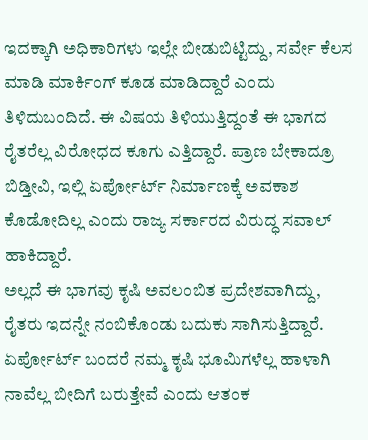ಇದಕ್ಕಾಗಿ ಅಧಿಕಾರಿಗಳು ಇಲ್ಲೇ ಬೀಡುಬಿಟ್ಟಿದ್ದು, ಸರ್ವೇ ಕೆಲಸ ಮಾಡಿ ಮಾರ್ಕಿಂಗ್ ಕೂಡ ಮಾಡಿದ್ದಾರೆ ಎಂದು ತಿಳಿದುಬಂದಿದೆ. ಈ ವಿಷಯ ತಿಳಿಯುತ್ತಿದ್ದಂತೆ ಈ ಭಾಗದ ರೈತರೆಲ್ಲ ವಿರೋಧದ ಕೂಗು ಎತ್ತಿದ್ದಾರೆ. ಪ್ರಾಣ ಬೇಕಾದ್ರೂ ಬಿಡ್ತೀವಿ, ಇಲ್ಲಿ ಏರ್ಪೋರ್ಟ್ ನಿರ್ಮಾಣಕ್ಕೆ ಅವಕಾಶ ಕೊಡೋದಿಲ್ಲ ಎಂದು ರಾಜ್ಯ ಸರ್ಕಾರದ ವಿರುದ್ಧ ಸವಾಲ್ ಹಾಕಿದ್ದಾರೆ.
ಅಲ್ಲದೆ ಈ ಭಾಗವು ಕೃಷಿ ಅವಲಂಬಿತ ಪ್ರದೇಶವಾಗಿದ್ದು, ರೈತರು ಇದನ್ನೇ ನಂಬಿಕೊಂಡು ಬದುಕು ಸಾಗಿಸುತ್ತಿದ್ದಾರೆ. ಏರ್ಪೋರ್ಟ್ ಬಂದರೆ ನಮ್ಮ ಕೃಷಿ ಭೂಮಿಗಳೆಲ್ಲ ಹಾಳಾಗಿ ನಾವೆಲ್ಲ ಬೀದಿಗೆ ಬರುತ್ತೇವೆ ಎಂದು ಆತಂಕ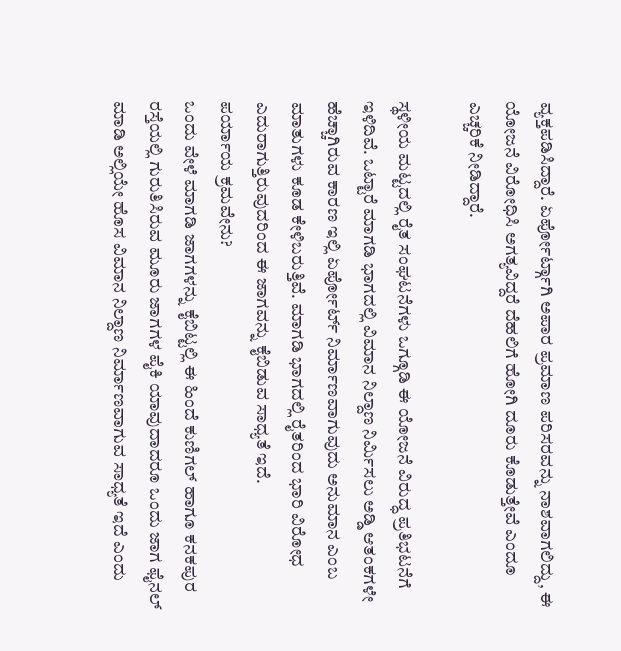ವ್ಯಕ್ತಪಡಿಸಿದ್ದಾರೆ. ಏರ್ಪೋರ್ಟ್ಗಾಗಿ ಅಪಾರ ಪ್ರಮಾಣ ಪರಿಸರವನ್ನು ನಾಶವಾಗಲಿದ್ದು, ಈ ಯೋಜನೆ ವಿರೋಧಿಸಿ ಅಗತ್ಯವಿದ್ದರೆ ದೆಹಲಿಗೆ ಹೋಗಿ ದೂರು ಕೊಡುತ್ತೇವೆ ಎಂದೂ ಎಚ್ಚರಿಕೆ ನೀಡಿದ್ದಾರೆ.

ಸ್ಥಳೀಯ ಮಟ್ಟದಲ್ಲಿ ರೈತ ಸಂಘಟನೆಗಳು ಒಗ್ಗೂಡಿ ಈ ಯೋಜನೆ ವಿರುದ್ಧ ಪ್ರತಿಭಟನೆಗೆ ಇಳಿದಿವೆ. ಒಟ್ಟಾರೆ ಮಾಗಡಿ ಭಾಗದಲ್ಲಿ ವಿಮಾನ ನಿಲ್ದಾಣ ನಿರ್ಮಿಸಲು ಅಡ್ಡಿ ಆತಂಕಗಳೇ ಹೆಚ್ಚಾಗಿರುವ ಕಾರಣ ಇಲ್ಲಿ ಏರ್ಪೋರ್ಟ್ ನಿರ್ಮಾಣವಾಗುವುದು ಅನುಮಾನ ಎಂಬ ಮಾತುಗಳು ಕೂಡ ಕೇಳಿಬರುತ್ತಿವೆ. ಮಾಗಡಿ ಭಾಗದಲ್ಲಿ ರೈತರಿಂದ ಭಾರಿ ವಿರೋಧ ಎದುರಾಗುತ್ತಿರುವುದರಿಂದ ಈ ಜಾಗವನ್ನು ಕೈಬಿಡುವ ಸಾಧ್ಯತೆ ಇದೆ.
ಪರ್ಯಾಯ ಕ್ರಮವೇನು?
ಒಂದು ವೇಳೆ ಮಾಗಡಿ ಜಾಗಗಳನ್ನು ಕೈಬಿಟ್ಟಲ್ಲಿ ಈ ಹಿಂದೆ ಕುಣಿಗಲ್ ಹಾಗೂ ಕನಕಪುರ ರಸ್ತೆಯಲ್ಲಿ ಗುರುತಿಸಿರುವ ಮೂರು ಜಾಗಗಳ ಪೈಕಿ ಯಾವುದಾದರೂ ಒಂದು ಜಾಗ ಫೈನಲ್ ಮಾಡಿ ಅಲ್ಲಿಯೇ ಹೊಸ ವಿಮಾನ ನಿಲ್ದಾಣ ನಿರ್ಮಾಣವಾಗುವ ಸಾಧ್ಯತೆ ಇದೆ ಎಂದು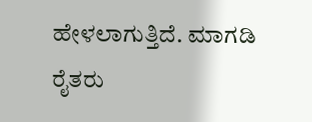ಹೇಳಲಾಗುತ್ತಿದೆ. ಮಾಗಡಿ ರೈತರು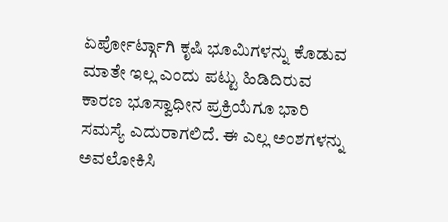ಏರ್ಪೋರ್ಟ್ಗಾಗಿ ಕೃಷಿ ಭೂಮಿಗಳನ್ನು ಕೊಡುವ ಮಾತೇ ಇಲ್ಲ ಎಂದು ಪಟ್ಟು ಹಿಡಿದಿರುವ ಕಾರಣ ಭೂಸ್ವಾಧೀನ ಪ್ರಕ್ರಿಯೆಗೂ ಭಾರಿ ಸಮಸ್ಯೆ ಎದುರಾಗಲಿದೆ. ಈ ಎಲ್ಲ ಅಂಶಗಳನ್ನು ಅವಲೋಕಿಸಿ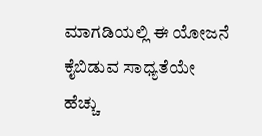ಮಾಗಡಿಯಲ್ಲಿ ಈ ಯೋಜನೆ ಕೈಬಿಡುವ ಸಾಧ್ಯತೆಯೇ ಹೆಚ್ಚು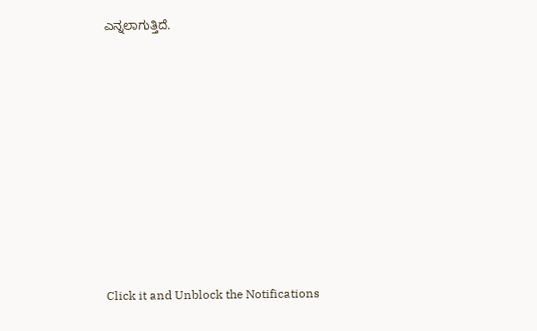ಎನ್ನಲಾಗುತ್ತಿದೆ.












Click it and Unblock the Notifications